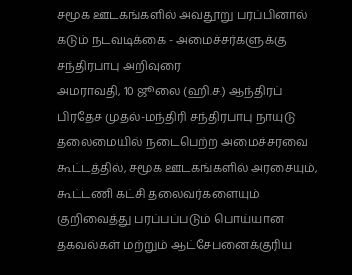சமூக ஊடகங்களில் அவதூறு பரப்பினால் கடும் நடவடிக்கை - அமைச்சர்களுக்கு சந்திரபாபு அறிவுரை
அமராவதி, 10 ஜூலை (ஹி.ச.) ஆந்திரப் பிரதேச முதல்-மந்திரி சந்திரபாபு நாயுடு தலைமையில் நடைபெற்ற அமைச்சரவை கூட்டத்தில், சமூக ஊடகங்களில் அரசையும், கூட்டணி கட்சி தலைவர்களையும் குறிவைத்து பரப்பப்படும் பொய்யான தகவல்கள் மற்றும் ஆட்சேபனைக்குரிய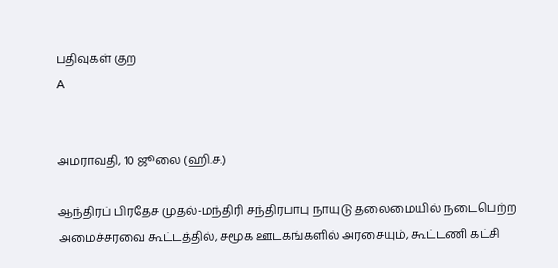பதிவுகள் குற
A


அமராவதி, 10 ஜூலை (ஹி.ச.)

ஆந்திரப் பிரதேச முதல்-மந்திரி சந்திரபாபு நாயுடு தலைமையில் நடைபெற்ற அமைச்சரவை கூட்டத்தில், சமூக ஊடகங்களில் அரசையும், கூட்டணி கட்சி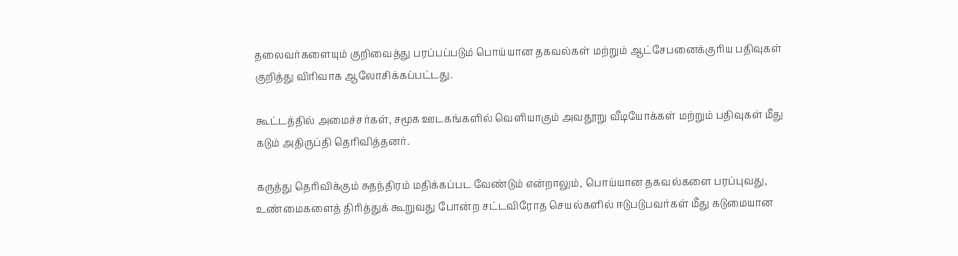தலைவர்களையும் குறிவைத்து பரப்பப்படும் பொய்யான தகவல்கள் மற்றும் ஆட்சேபனைக்குரிய பதிவுகள் குறித்து விரிவாக ஆலோசிக்கப்பட்டது.

கூட்டத்தில் அமைச்சர்கள், சமூக ஊடகங்களில் வெளியாகும் அவதூறு வீடியோக்கள் மற்றும் பதிவுகள் மீது கடும் அதிருப்தி தெரிவித்தனர்.

கருத்து தெரிவிக்கும் சுதந்திரம் மதிக்கப்பட வேண்டும் என்றாலும், பொய்யான தகவல்களை பரப்புவது, உண்மைகளைத் திரித்துக் கூறுவது போன்ற சட்டவிரோத செயல்களில் ஈடுபடுபவர்கள் மீது கடுமையான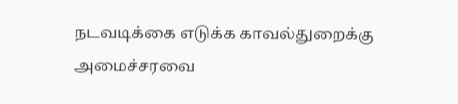நடவடிக்கை எடுக்க காவல்துறைக்கு அமைச்சரவை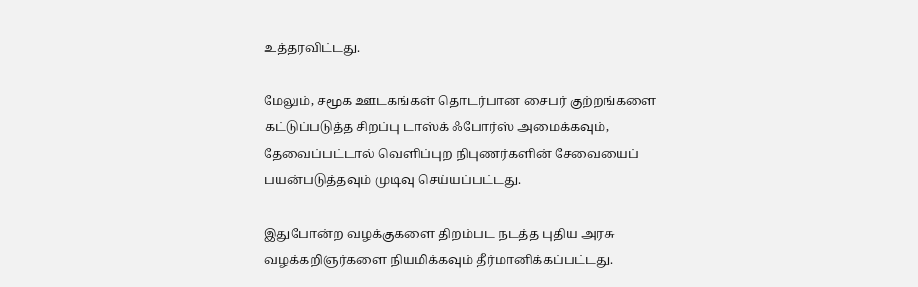உத்தரவிட்டது.

மேலும், சமூக ஊடகங்கள் தொடர்பான சைபர் குற்றங்களை கட்டுப்படுத்த சிறப்பு டாஸ்க் ஃபோர்ஸ் அமைக்கவும், தேவைப்பட்டால் வெளிப்புற நிபுணர்களின் சேவையைப் பயன்படுத்தவும் முடிவு செய்யப்பட்டது.

இதுபோன்ற வழக்குகளை திறம்பட நடத்த புதிய அரசு வழக்கறிஞர்களை நியமிக்கவும் தீர்மானிக்கப்பட்டது.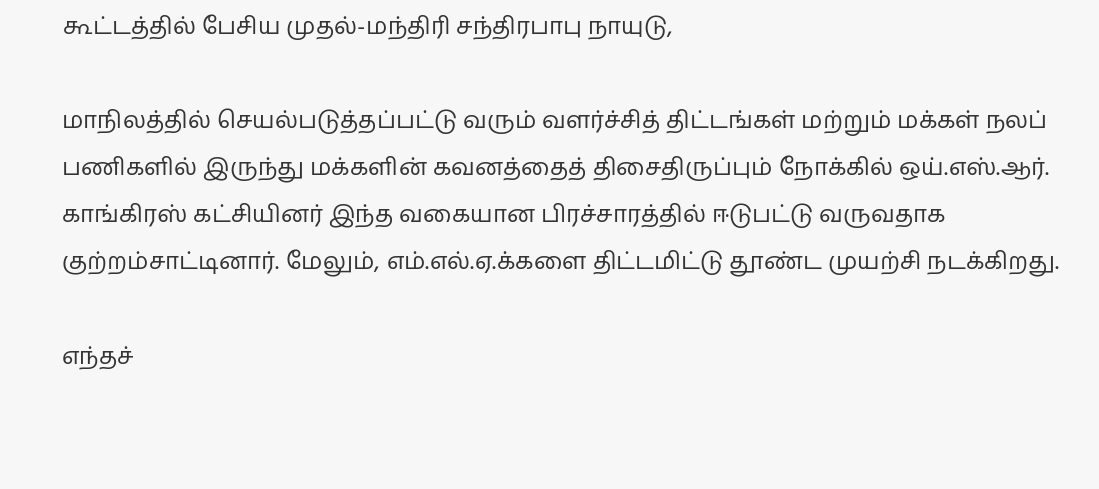கூட்டத்தில் பேசிய முதல்-மந்திரி சந்திரபாபு நாயுடு,

மாநிலத்தில் செயல்படுத்தப்பட்டு வரும் வளர்ச்சித் திட்டங்கள் மற்றும் மக்கள் நலப் பணிகளில் இருந்து மக்களின் கவனத்தைத் திசைதிருப்பும் நோக்கில் ஒய்.எஸ்.ஆர். காங்கிரஸ் கட்சியினர் இந்த வகையான பிரச்சாரத்தில் ஈடுபட்டு வருவதாக குற்றம்சாட்டினார். மேலும், எம்.எல்.ஏ.க்களை திட்டமிட்டு தூண்ட முயற்சி நடக்கிறது.

எந்தச்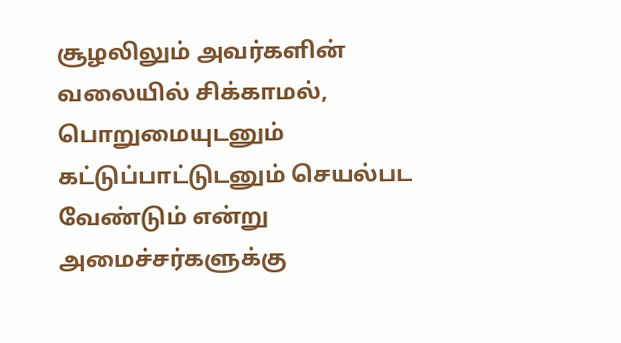சூழலிலும் அவர்களின் வலையில் சிக்காமல், பொறுமையுடனும் கட்டுப்பாட்டுடனும் செயல்பட வேண்டும் என்று அமைச்சர்களுக்கு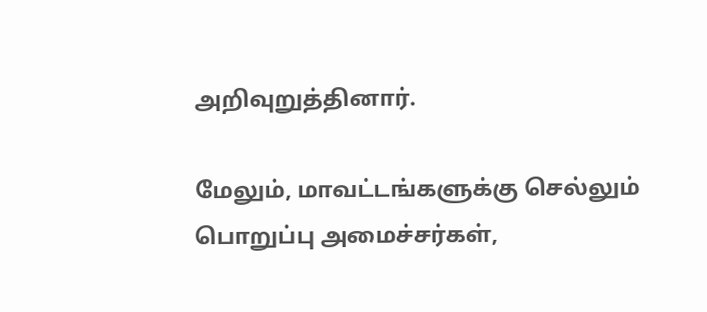அறிவுறுத்தினார்.

மேலும், மாவட்டங்களுக்கு செல்லும் பொறுப்பு அமைச்சர்கள்,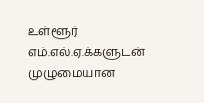உள்ளூர் எம்.எல்.ஏ.க்களுடன் முழுமையான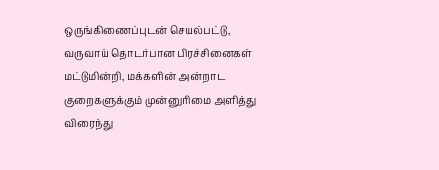ஒருங்கிணைப்புடன் செயல்பட்டு, வருவாய் தொடர்பான பிரச்சினைகள் மட்டுமின்றி, மக்களின் அன்றாட குறைகளுக்கும் முன்னுரிமை அளித்து விரைந்து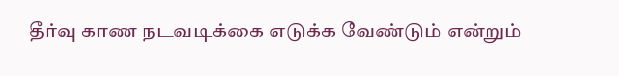தீர்வு காண நடவடிக்கை எடுக்க வேண்டும் என்றும்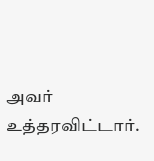அவர் உத்தரவிட்டார்.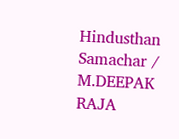Hindusthan Samachar / M.DEEPAK RAJA